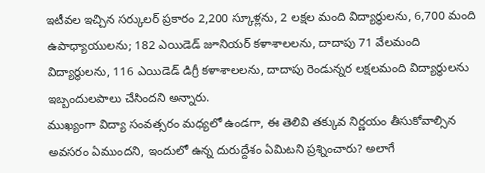ఇటీవల ఇచ్చిన సర్కులర్ ప్రకారం 2,200 స్కూళ్లను, 2 లక్షల మంది విద్యార్ధులను, 6,700 మంది ఉపాధ్యాయులను; 182 ఎయిడెడ్ జూనియర్ కళాశాలలను, దాదాపు 71 వేలమంది విద్యార్థులను, 116 ఎయిడెడ్ డిగ్రీ కళాశాలలను, దాదాపు రెండున్నర లక్షలమంది విద్యార్థులను ఇబ్బందులపాలు చేసిందని అన్నారు.
ముఖ్యంగా విద్యా సంవత్సరం మధ్యలో ఉండగా, ఈ తెలివి తక్కువ నిర్ణయం తీసుకోవాల్సిన అవసరం ఏముందని, ఇందులో ఉన్న దురుద్దేశం ఏమిటని ప్రశ్నించారు? అలాగే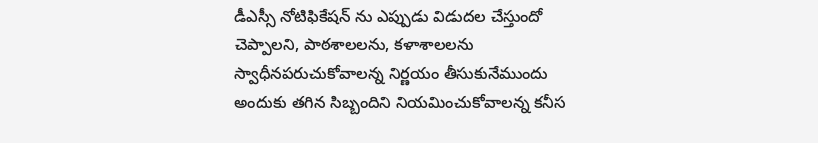డీఎస్సీ నోటిఫికేషన్ ను ఎప్పుడు విడుదల చేస్తుందో చెప్పాలని, పాఠశాలలను, కళాశాలలను స్వాధీనపరుచుకోవాలన్న నిర్ణయం తీసుకునేముందు అందుకు తగిన సిబ్బందిని నియమించుకోవాలన్న కనీస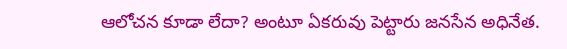ఆలోచన కూడా లేదా? అంటూ ఏకరువు పెట్టారు జనసేన అధినేత.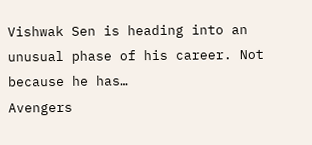Vishwak Sen is heading into an unusual phase of his career. Not because he has…
Avengers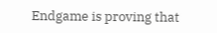Endgame is proving that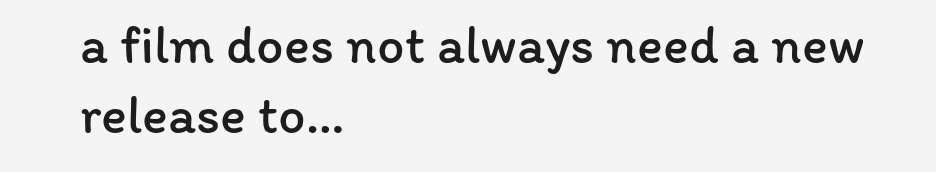a film does not always need a new release to…